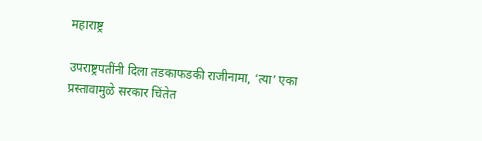महाराष्ट्र

उपराष्ट्रपतींनी दिला तडकाफडकी राजीनामा, ‘त्या’ एका प्रस्तावामुळे सरकार चिंतेत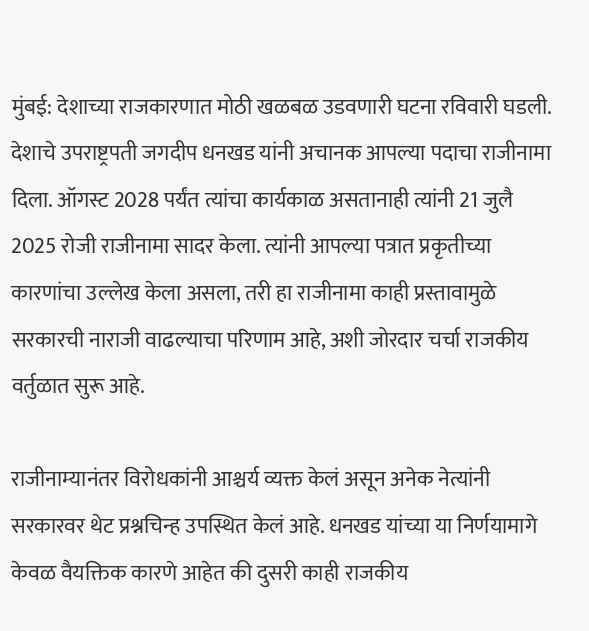मुंबई: देशाच्या राजकारणात मोठी खळबळ उडवणारी घटना रविवारी घडली. देशाचे उपराष्ट्रपती जगदीप धनखड यांनी अचानक आपल्या पदाचा राजीनामा दिला. ऑगस्ट 2028 पर्यंत त्यांचा कार्यकाळ असतानाही त्यांनी 21 जुलै 2025 रोजी राजीनामा सादर केला. त्यांनी आपल्या पत्रात प्रकृतीच्या कारणांचा उल्लेख केला असला, तरी हा राजीनामा काही प्रस्तावामुळे सरकारची नाराजी वाढल्याचा परिणाम आहे, अशी जोरदार चर्चा राजकीय वर्तुळात सुरू आहे.

राजीनाम्यानंतर विरोधकांनी आश्चर्य व्यक्त केलं असून अनेक नेत्यांनी सरकारवर थेट प्रश्नचिन्ह उपस्थित केलं आहे. धनखड यांच्या या निर्णयामागे केवळ वैयक्तिक कारणे आहेत की दुसरी काही राजकीय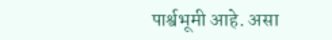पार्श्वभूमी आहे. असा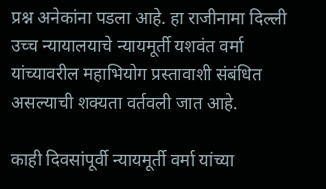प्रश्न अनेकांना पडला आहे. हा राजीनामा दिल्ली उच्च न्यायालयाचे न्यायमूर्ती यशवंत वर्मा यांच्यावरील महाभियोग प्रस्तावाशी संबंधित असल्याची शक्यता वर्तवली जात आहे.

काही दिवसांपूर्वी न्यायमूर्ती वर्मा यांच्या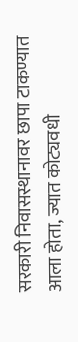सरकारी निवासस्थानावर छापा टाकण्यात आला होता, ज्यात कोट्यवधी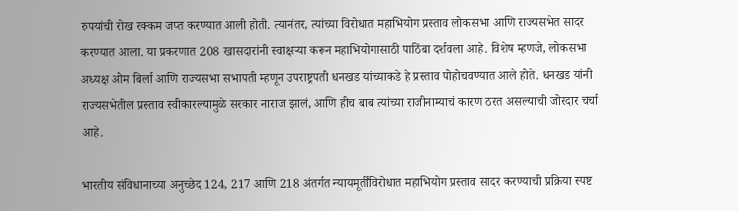रुपयांची रोख रक्कम जप्त करण्यात आली होती. त्यानंतर, त्यांच्या विरोधात महाभियोग प्रस्ताव लोकसभा आणि राज्यसभेत सादर करण्यात आला. या प्रकरणात 208 खासदारांनी स्वाक्षऱ्या करून महाभियोगासाठी पाठिंबा दर्शवला आहे. विशेष म्हणजे, लोकसभा अध्यक्ष ओम बिर्ला आणि राज्यसभा सभापती म्हणून उपराष्ट्रपती धनखड यांच्याकडे हे प्रस्ताव पोहोचवण्यात आले होते. धनखड यांनी राज्यसभेतील प्रस्ताव स्वीकारल्यामुळे सरकार नाराज झालं, आणि हीच बाब त्यांच्या राजीनाम्याचं कारण ठरत असल्याची जोरदार चर्चा आहे.

भारतीय संविधानाच्या अनुच्छेद 124, 217 आणि 218 अंतर्गत न्यायमूर्तींविरोधात महाभियोग प्रस्ताव सादर करण्याची प्रक्रिया स्पष्ट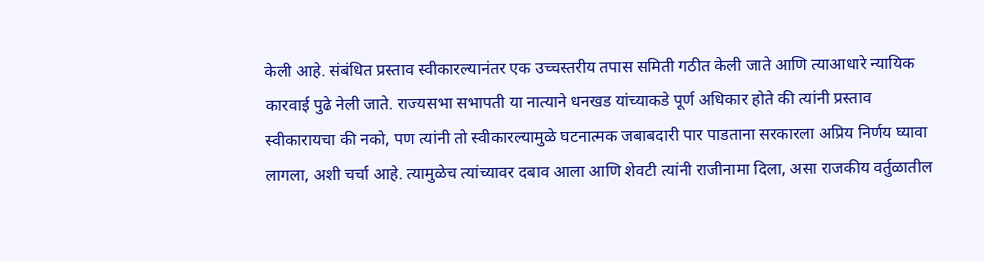केली आहे. संबंधित प्रस्ताव स्वीकारल्यानंतर एक उच्चस्तरीय तपास समिती गठीत केली जाते आणि त्याआधारे न्यायिक कारवाई पुढे नेली जाते. राज्यसभा सभापती या नात्याने धनखड यांच्याकडे पूर्ण अधिकार होते की त्यांनी प्रस्ताव स्वीकारायचा की नको, पण त्यांनी तो स्वीकारल्यामुळे घटनात्मक जबाबदारी पार पाडताना सरकारला अप्रिय निर्णय घ्यावा लागला, अशी चर्चा आहे. त्यामुळेच त्यांच्यावर दबाव आला आणि शेवटी त्यांनी राजीनामा दिला, असा राजकीय वर्तुळातील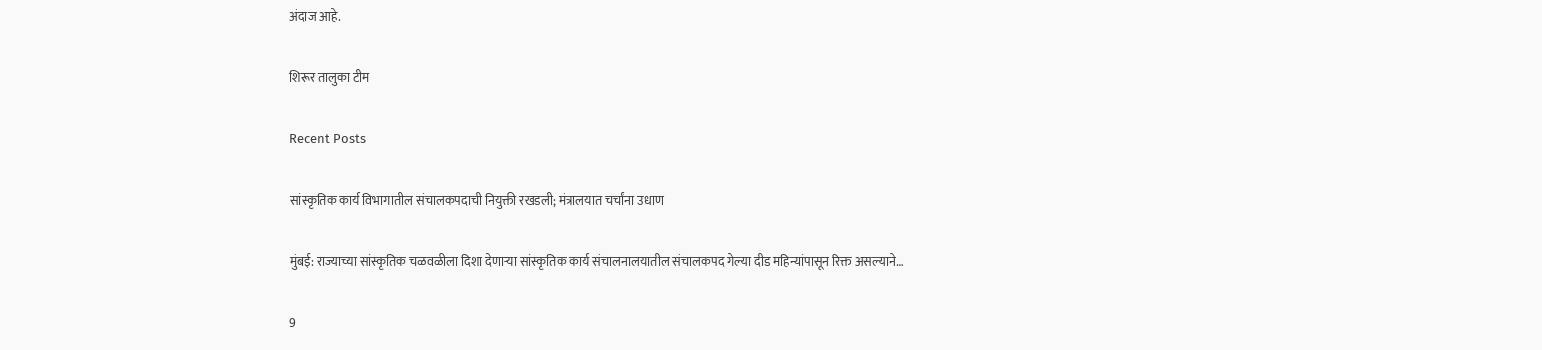अंदाज आहे.

शिरूर तालुका टीम

Recent Posts

सांस्कृतिक कार्य विभागातील संचालकपदाची नियुक्ती रखडली; मंत्रालयात चर्चांना उधाण

मुंबई: राज्याच्या सांस्कृतिक चळवळीला दिशा देणाऱ्या सांस्कृतिक कार्य संचालनालयातील संचालकपद गेल्या दीड महिन्यांपासून रिक्त असल्याने…

9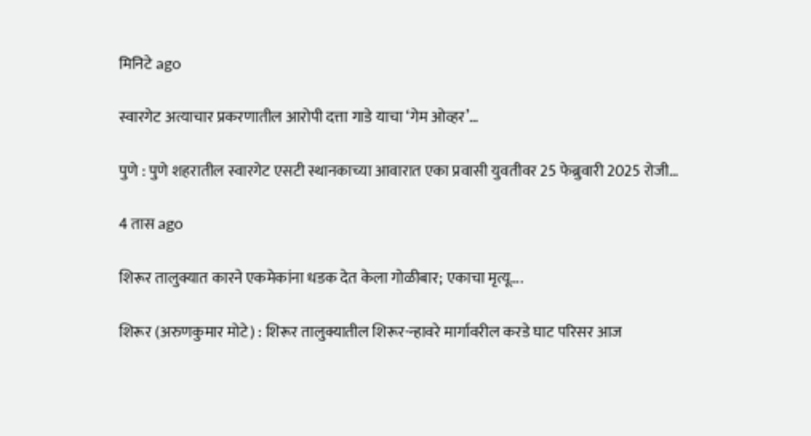मिनिटे ago

स्वारगेट अत्याचार प्रकरणातील आरोपी दत्ता गाडे याचा ‘गेम ओव्हर’…

पुणे : पुणे शहरातील स्वारगेट एसटी स्थानकाच्या आवारात एका प्रवासी युवतीवर 25 फेब्रुवारी 2025 रोजी…

4 तास ago

शिरूर तालुक्यात कारने एकमेकांना धडक देत केला गोळीबार; एकाचा मृत्यू….

शिरूर (अरुणकुमार मोटे) : शिरूर तालुक्यातील शिरूर-न्हावरे मार्गावरील करडे घाट परिसर आज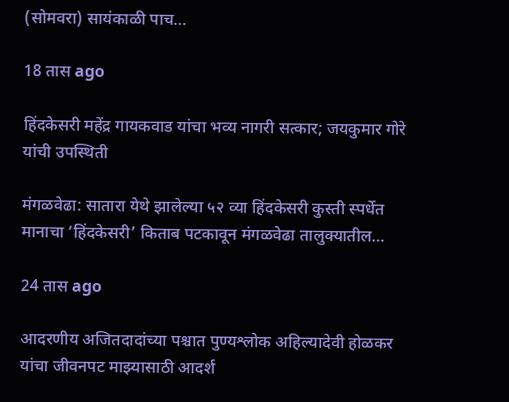(सोमवरा) सायंकाळी पाच…

18 तास ago

हिंदकेसरी महेंद्र गायकवाड यांचा भव्य नागरी सत्कार; जयकुमार गोरे यांची उपस्थिती

मंगळवेढा: सातारा येथे झालेल्या ५२ व्या हिंदकेसरी कुस्ती स्पर्धेत मानाचा ‘हिंदकेसरी’ किताब पटकावून मंगळवेढा तालुक्यातील…

24 तास ago

आदरणीय अजितदादांच्या पश्चात पुण्यश्लोक अहिल्यादेवी होळकर यांचा जीवनपट माझ्यासाठी आदर्श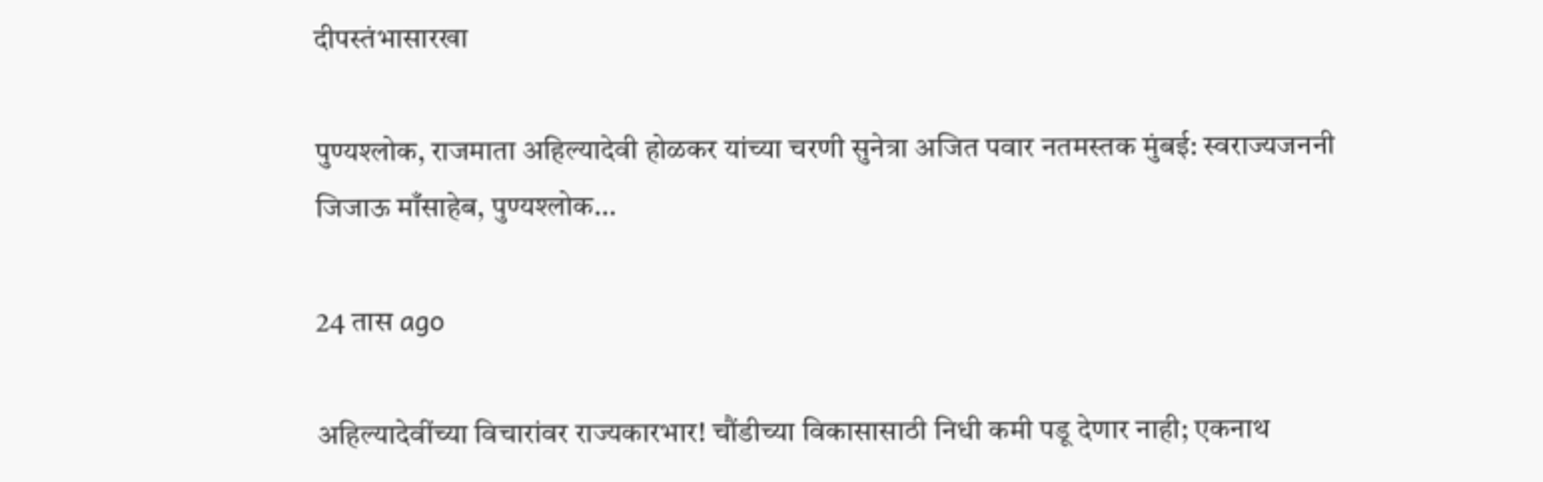दीपस्तंभासारखा

पुण्यश्लोक, राजमाता अहिल्यादेवी होळकर यांच्या चरणी सुनेत्रा अजित पवार नतमस्तक मुंबई: स्वराज्यजननी जिजाऊ माँसाहेब, पुण्यश्लोक…

24 तास ago

अहिल्यादेवींच्या विचारांवर राज्यकारभार! चौंडीच्या विकासासाठी निधी कमी पडू देणार नाही; एकनाथ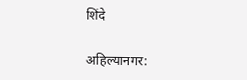शिंदे

अहिल्यानगर: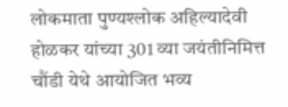लोकमाता पुण्यश्लोक अहिल्यादेवी होळकर यांच्या 301 व्या जयंतीनिमित्त चौंडी येथे आयोजित भव्य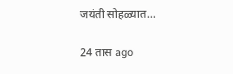जयंती सोहळ्यात…

24 तास ago